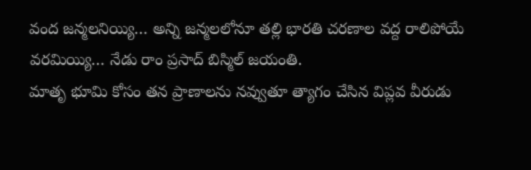వంద జన్మలనియ్యి… అన్ని జన్మలలోనూ తల్లి భారతి చరణాల వద్ద రాలిపోయే వరమియ్యి… నేడు రాం ప్రసాద్ బిస్మిల్ జయంతి.
మాతృ భూమి కోసం తన ప్రాణాలను నవ్వుతూ త్యాగం చేసిన విప్లవ వీరుడు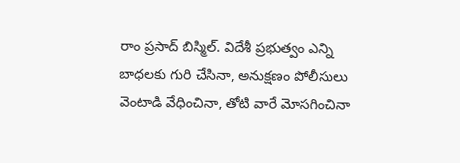రాం ప్రసాద్ బిస్మిల్. విదేశీ ప్రభుత్వం ఎన్ని బాధలకు గురి చేసినా, అనుక్షణం పోలీసులు వెంటాడి వేధించినా, తోటి వారే మోసగించినా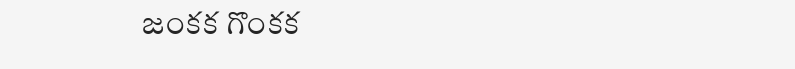జంకక గొంకక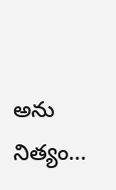అను నిత్యం...